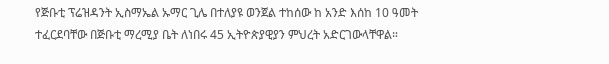የጅቡቲ ፕሬዝዳንት ኢስማኤል ኡማር ጊሌ በተለያዩ ወንጀል ተከሰው ከ አንድ እሰከ 10 ዓመት ተፈርደባቸው በጅቡቲ ማረሚያ ቤት ለነበሩ 45 ኢትዮጵያዊያን ምህረት አድርገውላቸዋል።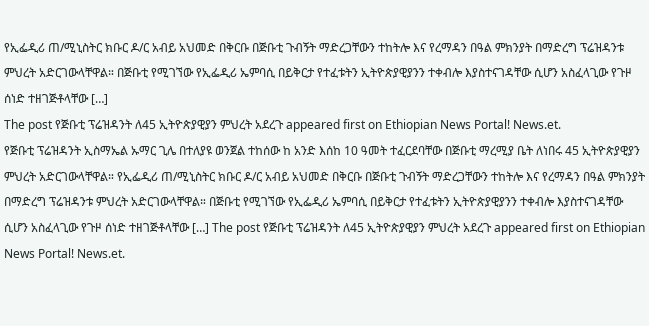የኢፌዲሪ ጠ/ሚኒስትር ክቡር ዶ/ር አብይ አህመድ በቅርቡ በጅቡቲ ጉብኝት ማድረጋቸውን ተከትሎ እና የረማዳን በዓል ምክንያት በማድረግ ፕሬዝዳንቱ ምህረት አድርገውላቸዋል። በጅቡቲ የሚገኘው የኢፌዲሪ ኤምባሲ በይቅርታ የተፈቱትን ኢትዮጵያዊያንን ተቀብሎ እያስተናገዳቸው ሲሆን አስፈላጊው የጉዞ ሰነድ ተዘገጅቶላቸው […]
The post የጅቡቲ ፕሬዝዳንት ለ45 ኢትዮጵያዊያን ምህረት አደረጉ appeared first on Ethiopian News Portal! News.et.
የጅቡቲ ፕሬዝዳንት ኢስማኤል ኡማር ጊሌ በተለያዩ ወንጀል ተከሰው ከ አንድ እሰከ 10 ዓመት ተፈርደባቸው በጅቡቲ ማረሚያ ቤት ለነበሩ 45 ኢትዮጵያዊያን ምህረት አድርገውላቸዋል። የኢፌዲሪ ጠ/ሚኒስትር ክቡር ዶ/ር አብይ አህመድ በቅርቡ በጅቡቲ ጉብኝት ማድረጋቸውን ተከትሎ እና የረማዳን በዓል ምክንያት በማድረግ ፕሬዝዳንቱ ምህረት አድርገውላቸዋል። በጅቡቲ የሚገኘው የኢፌዲሪ ኤምባሲ በይቅርታ የተፈቱትን ኢትዮጵያዊያንን ተቀብሎ እያስተናገዳቸው ሲሆን አስፈላጊው የጉዞ ሰነድ ተዘገጅቶላቸው […] The post የጅቡቲ ፕሬዝዳንት ለ45 ኢትዮጵያዊያን ምህረት አደረጉ appeared first on Ethiopian News Portal! News.et.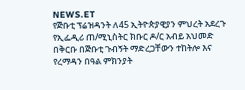NEWS.ET
የጅቡቲ ፕሬዝዳንት ለ45 ኢትዮጵያዊያን ምህረት አደረጉ
የኢፌዲሪ ጠ/ሚኒስትር ክቡር ዶ/ር አብይ አህመድ በቅርቡ በጅቡቲ ጉብኝት ማድረጋቸውን ተከትሎ እና የረማዳን በዓል ምክንያት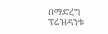በማድረግ ፕሬዝዳንቱ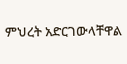ምህረት አድርገውላቸዋል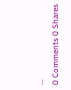...
0 Comments 0 Shares